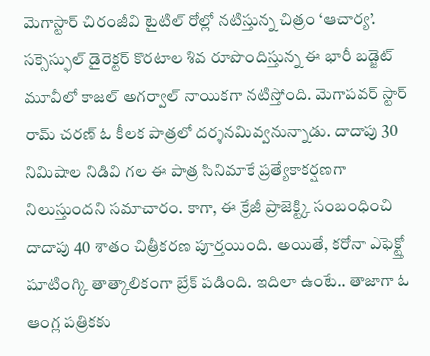మెగాస్టార్ చిరంజీవి టైటిల్ రోల్లో నటిస్తున్న చిత్రం ‘ఆచార్య’. సక్సెస్ఫుల్ డైరెక్టర్ కొరటాల శివ రూపొందిస్తున్న ఈ భారీ బడ్జెట్ మూవీలో కాజల్ అగర్వాల్ నాయికగా నటిస్తోంది. మెగాపవర్ స్టార్ రామ్ చరణ్ ఓ కీలక పాత్రలో దర్శనమివ్వనున్నాడు. దాదాపు 30 నిమిషాల నిడివి గల ఈ పాత్ర సినిమాకే ప్రత్యేకాకర్షణగా నిలుస్తుందని సమాచారం. కాగా, ఈ క్రేజీ ప్రాజెక్ట్కి సంబంధించి దాదాపు 40 శాతం చిత్రీకరణ పూర్తయింది. అయితే, కరోనా ఎఫెక్ట్తో షూటింగ్కి తాత్కాలికంగా బ్రేక్ పడింది. ఇదిలా ఉంటే.. తాజాగా ఓ ఆంగ్ల పత్రికకు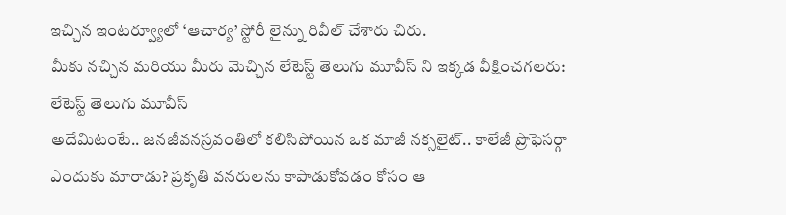ఇచ్చిన ఇంటర్వ్యూలో ‘ఆచార్య’ స్టోరీ లైన్ను రివీల్ చేశారు చిరు.
మీకు నచ్చిన మరియు మీరు మెచ్చిన లేటెస్ట్ తెలుగు మూవీస్ ని ఇక్కడ వీక్షించగలరు:
లేటెస్ట్ తెలుగు మూవీస్
అదేమిటంటే.. జనజీవనస్రవంతిలో కలిసిపోయిన ఒక మాజీ నక్సలైట్.. కాలేజీ ప్రొఫెసర్గా ఎందుకు మారాడు? ప్రకృతి వనరులను కాపాడుకోవడం కోసం ఆ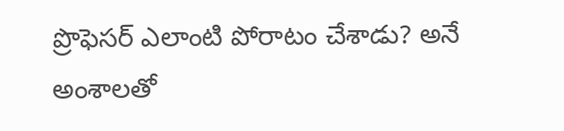ప్రొఫెసర్ ఎలాంటి పోరాటం చేశాడు? అనే అంశాలతో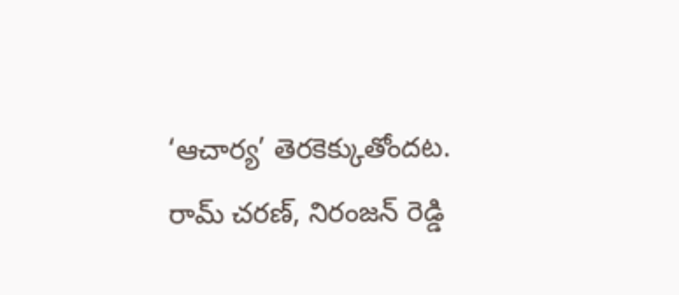‘ఆచార్య’ తెరకెక్కుతోందట.
రామ్ చరణ్, నిరంజన్ రెడ్డి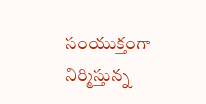సంయుక్తంగా నిర్మిస్తున్న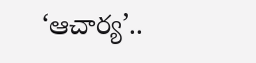‘ఆచార్య’..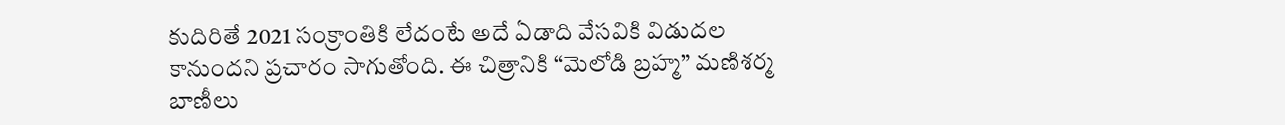కుదిరితే 2021 సంక్రాంతికి లేదంటే అదే ఏడాది వేసవికి విడుదల కానుందని ప్రచారం సాగుతోంది. ఈ చిత్రానికి “మెలోడి బ్రహ్మ” మణిశర్మ బాణీలు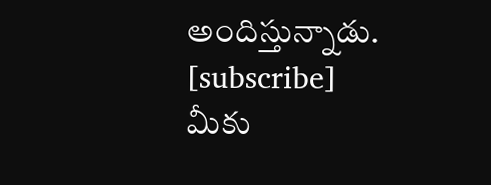అందిస్తున్నాడు.
[subscribe]
మీకు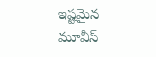ఇష్టమైన మూవీస్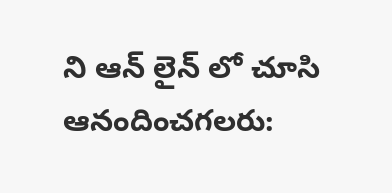ని ఆన్ లైన్ లో చూసి ఆనందించగలరు: